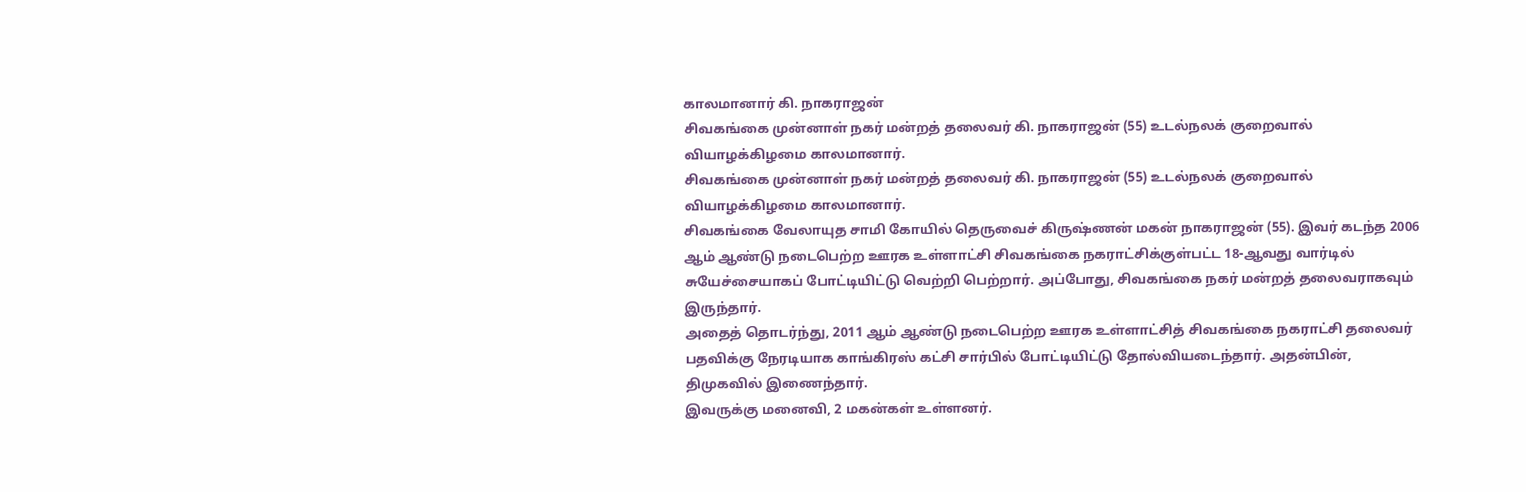காலமானார் கி. நாகராஜன்
சிவகங்கை முன்னாள் நகர் மன்றத் தலைவர் கி. நாகராஜன் (55) உடல்நலக் குறைவால் வியாழக்கிழமை காலமானார்.
சிவகங்கை முன்னாள் நகர் மன்றத் தலைவர் கி. நாகராஜன் (55) உடல்நலக் குறைவால் வியாழக்கிழமை காலமானார்.
சிவகங்கை வேலாயுத சாமி கோயில் தெருவைச் கிருஷ்ணன் மகன் நாகராஜன் (55). இவர் கடந்த 2006 ஆம் ஆண்டு நடைபெற்ற ஊரக உள்ளாட்சி சிவகங்கை நகராட்சிக்குள்பட்ட 18-ஆவது வார்டில் சுயேச்சையாகப் போட்டியிட்டு வெற்றி பெற்றார். அப்போது, சிவகங்கை நகர் மன்றத் தலைவராகவும் இருந்தார்.
அதைத் தொடர்ந்து, 2011 ஆம் ஆண்டு நடைபெற்ற ஊரக உள்ளாட்சித் சிவகங்கை நகராட்சி தலைவர் பதவிக்கு நேரடியாக காங்கிரஸ் கட்சி சார்பில் போட்டியிட்டு தோல்வியடைந்தார். அதன்பின், திமுகவில் இணைந்தார்.
இவருக்கு மனைவி, 2 மகன்கள் உள்ளனர்.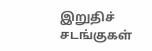இறுதிச் சடங்குகள்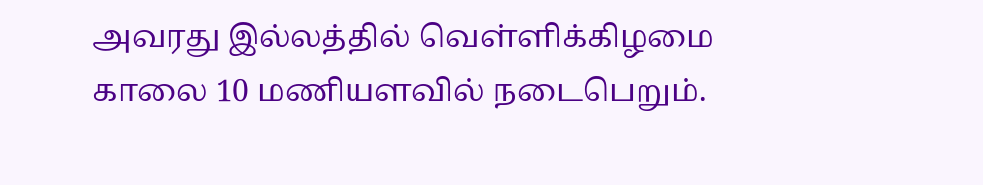அவரது இல்லத்தில் வெள்ளிக்கிழமை காலை 10 மணியளவில் நடைபெறும்.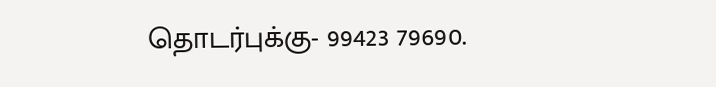தொடர்புக்கு- 99423 79690.